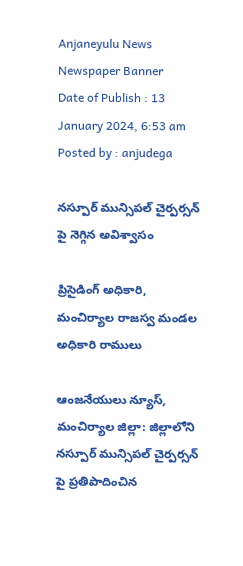Anjaneyulu News
Newspaper Banner
Date of Publish : 13 January 2024, 6:53 am Posted by : anjudega

నస్పూర్ మున్సిపల్ చైర్పర్సన్ పై నెగ్గిన అవిశ్వాసం

ప్రిసైడింగ్ అధికారి, మంచిర్యాల రాజస్వ మండల అధికారి రాములు

ఆంజనేయులు న్యూస్, మంచిర్యాల జిల్లా: జిల్లాలోని నస్పూర్ మున్సిపల్ చైర్పర్సన్ పై ప్రతిపాదించిన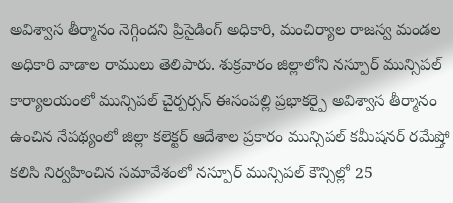అవిశ్వాస తీర్మానం నెగ్గిందని ప్రిసైడింగ్ అధికారి, మంచిర్యాల రాజస్వ మండల అధికారి వాడాల రాములు తెలిపారు. శుక్రవారం జిల్లాలోని నస్పూర్ మున్సిపల్ కార్యాలయంలో మున్సిపల్ చైర్పర్సన్ ఈసంపల్లి ప్రభాకర్పై అవిశ్వాస తీర్మానం ఉంచిన నేపథ్యంలో జిల్లా కలెక్టర్ ఆదేశాల ప్రకారం మున్సిపల్ కమీషనర్ రమేష్తో కలిసి నిర్వహించిన సమావేశంలో నస్పూర్ మున్సిపల్ కౌన్సిల్లో 25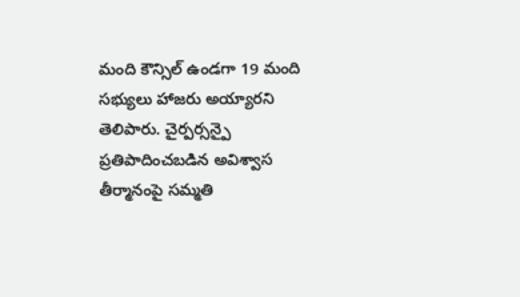మంది కౌన్సిల్ ఉండగా 19 మంది సభ్యులు హాజరు అయ్యారని తెలిపారు. చైర్పర్సన్పై ప్రతిపాదించబడిన అవిశ్వాస తీర్మానంపై సమ్మతి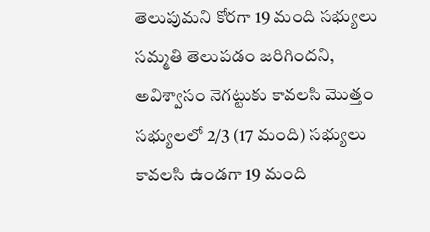తెలుపుమని కోరగా 19 మంది సభ్యులు సమ్మతి తెలుపడం జరిగిందని, అవిశ్వాసం నెగట్టుకు కావలసి మొత్తం సభ్యులలో 2/3 (17 మంది) సభ్యులు కావలసి ఉండగా 19 మంది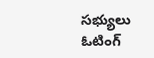సభ్యులు ఓటింగ్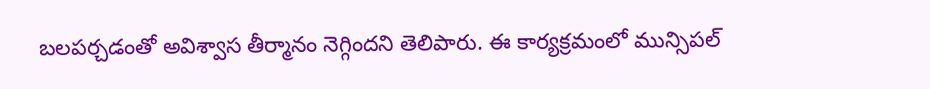బలపర్చడంతో అవిశ్వాస తీర్మానం నెగ్గిందని తెలిపారు. ఈ కార్యక్రమంలో మున్సిపల్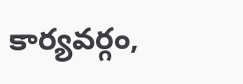కార్యవర్గం,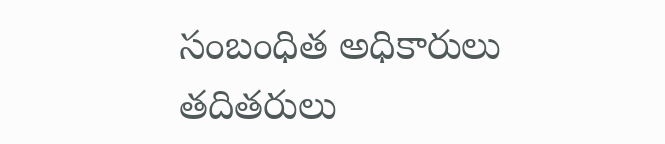సంబంధిత అధికారులు తదితరులు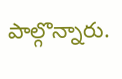పాల్గొన్నారు.